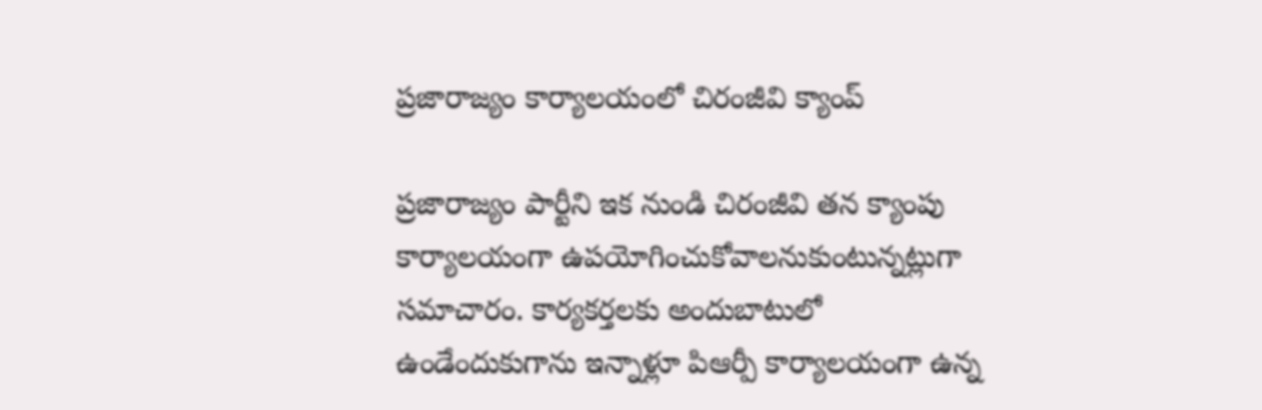ప్రజారాజ్యం కార్యాలయంలో చిరంజీవి క్యాంప్

ప్రజారాజ్యం పార్టీని ఇక నుండి చిరంజీవి తన క్యాంపు కార్యాలయంగా ఉపయోగించుకోవాలనుకుంటున్నట్లుగా సమాచారం. కార్యకర్తలకు అందుబాటులో ఉండేందుకుగాను ఇన్నాళ్లూ పిఆర్పీ కార్యాలయంగా ఉన్న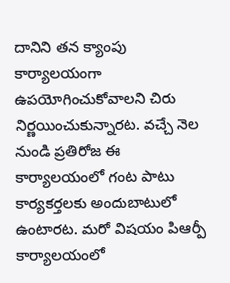దానిని తన క్యాంపు కార్యాలయంగా ఉపయోగించుకోవాలని చిరు నిర్ణయించుకున్నారట. వచ్చే నెల నుండి ప్రతిరోజ ఈ కార్యాలయంలో గంట పాటు కార్యకర్తలకు అందుబాటులో ఉంటారట. మరో విషయం పిఆర్పీ కార్యాలయంలో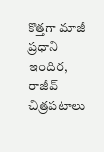కొత్తగా మాజీ ప్రధాని ఇందిర, రాజీవ్ చిత్రపటాలు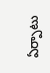ఏర్పాటు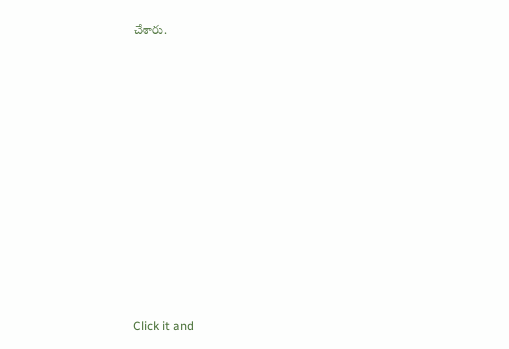చేశారు.












Click it and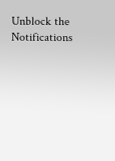Unblock the Notifications